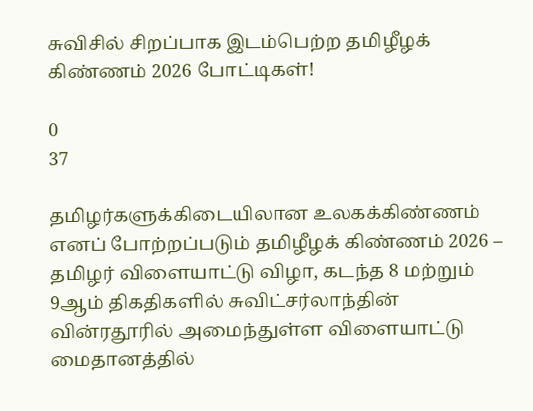சுவிசில் சிறப்பாக இடம்பெற்ற தமிழீழக் கிண்ணம் 2026 போட்டிகள்!

0
37

தமிழர்களுக்கிடையிலான உலகக்கிண்ணம் எனப் போற்றப்படும் தமிழீழக் கிண்ணம் 2026 – தமிழர் விளையாட்டு விழா, கடந்த 8 மற்றும் 9ஆம் திகதிகளில் சுவிட்சர்லாந்தின் வின்ரதூரில் அமைந்துள்ள விளையாட்டு மைதானத்தில்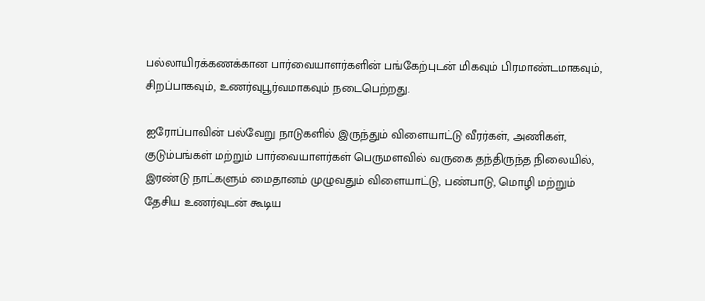பல்லாயிரக்கணக்கான பார்வையாளர்களின் பங்கேற்புடன் மிகவும் பிரமாண்டமாகவும், சிறப்பாகவும், உணர்வுபூர்வமாகவும் நடைபெற்றது.

ஐரோப்பாவின் பல்வேறு நாடுகளில் இருந்தும் விளையாட்டு வீரர்கள், அணிகள், குடும்பங்கள் மற்றும் பார்வையாளர்கள் பெருமளவில் வருகை தந்திருந்த நிலையில், இரண்டு நாட்களும் மைதானம் முழுவதும் விளையாட்டு, பண்பாடு, மொழி மற்றும் தேசிய உணர்வுடன் கூடிய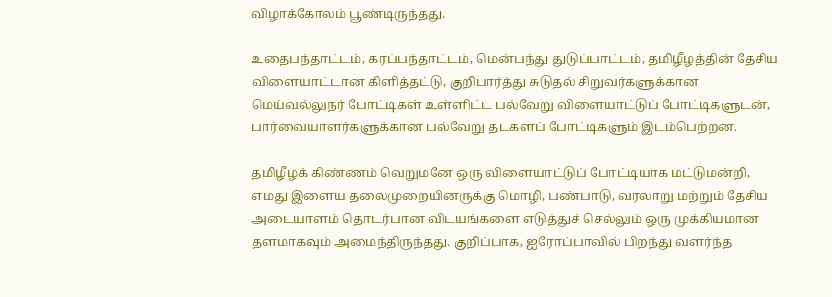விழாக்கோலம் பூண்டிருந்தது.

உதைபந்தாட்டம், கரப்பந்தாட்டம், மென்பந்து துடுப்பாட்டம், தமிழீழத்தின் தேசிய விளையாட்டான கிளித்தட்டு, குறிபார்த்து சுடுதல் சிறுவர்களுக்கான மெய்வல்லுநர் போட்டிகள் உள்ளிட்ட பல்வேறு விளையாட்டுப் போட்டிகளுடன், பார்வையாளர்களுக்கான பல்வேறு தடகளப் போட்டிகளும் இடம்பெற்றன.

தமிழீழக் கிண்ணம் வெறுமனே ஒரு விளையாட்டுப் போட்டியாக மட்டுமன்றி, எமது இளைய தலைமுறையினருக்கு மொழி, பண்பாடு, வரலாறு மற்றும் தேசிய அடையாளம் தொடர்பான விடயங்களை எடுத்துச் செல்லும் ஒரு முக்கியமான தளமாகவும் அமைந்திருந்தது. குறிப்பாக, ஐரோப்பாவில் பிறந்து வளர்ந்த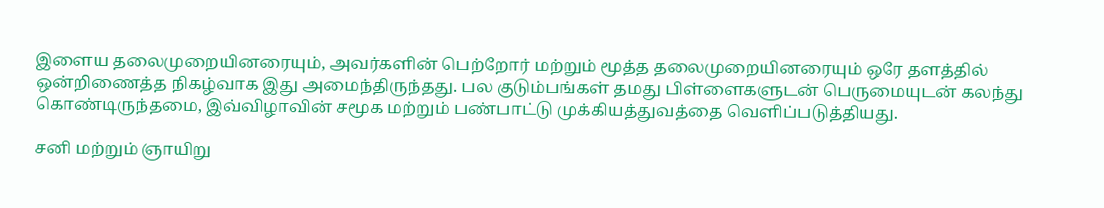இளைய தலைமுறையினரையும், அவர்களின் பெற்றோர் மற்றும் மூத்த தலைமுறையினரையும் ஒரே தளத்தில் ஒன்றிணைத்த நிகழ்வாக இது அமைந்திருந்தது. பல குடும்பங்கள் தமது பிள்ளைகளுடன் பெருமையுடன் கலந்து கொண்டிருந்தமை, இவ்விழாவின் சமூக மற்றும் பண்பாட்டு முக்கியத்துவத்தை வெளிப்படுத்தியது.

சனி மற்றும் ஞாயிறு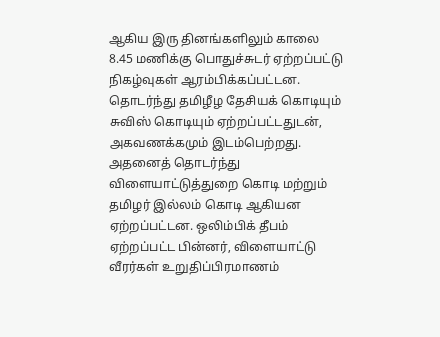ஆகிய இரு தினங்களிலும் காலை 8.45 மணிக்கு பொதுச்சுடர் ஏற்றப்பட்டு நிகழ்வுகள் ஆரம்பிக்கப்பட்டன. தொடர்ந்து தமிழீழ தேசியக் கொடியும் சுவிஸ் கொடியும் ஏற்றப்பட்டதுடன், அகவணக்கமும் இடம்பெற்றது. அதனைத் தொடர்ந்து விளையாட்டுத்துறை கொடி மற்றும் தமிழர் இல்லம் கொடி ஆகியன ஏற்றப்பட்டன. ஒலிம்பிக் தீபம் ஏற்றப்பட்ட பின்னர், விளையாட்டு வீரர்கள் உறுதிப்பிரமாணம்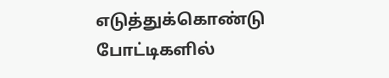எடுத்துக்கொண்டு போட்டிகளில்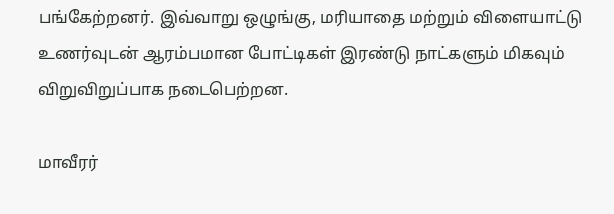பங்கேற்றனர். இவ்வாறு ஒழுங்கு, மரியாதை மற்றும் விளையாட்டு உணர்வுடன் ஆரம்பமான போட்டிகள் இரண்டு நாட்களும் மிகவும் விறுவிறுப்பாக நடைபெற்றன.

மாவீரர்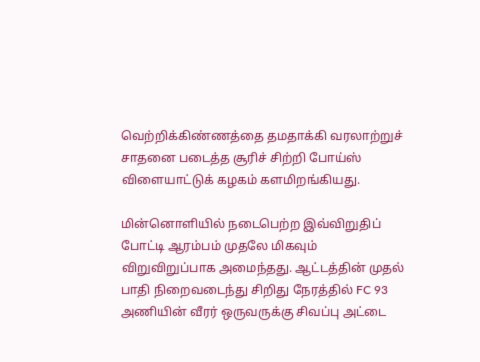வெற்றிக்கிண்ணத்தை தமதாக்கி வரலாற்றுச் சாதனை படைத்த சூரிச் சிற்றி போய்ஸ் விளையாட்டுக் கழகம் களமிறங்கியது.

மின்னொளியில் நடைபெற்ற இவ்விறுதிப் போட்டி ஆரம்பம் முதலே மிகவும் விறுவிறுப்பாக அமைந்தது. ஆட்டத்தின் முதல் பாதி நிறைவடைந்து சிறிது நேரத்தில் FC 93 அணியின் வீரர் ஒருவருக்கு சிவப்பு அட்டை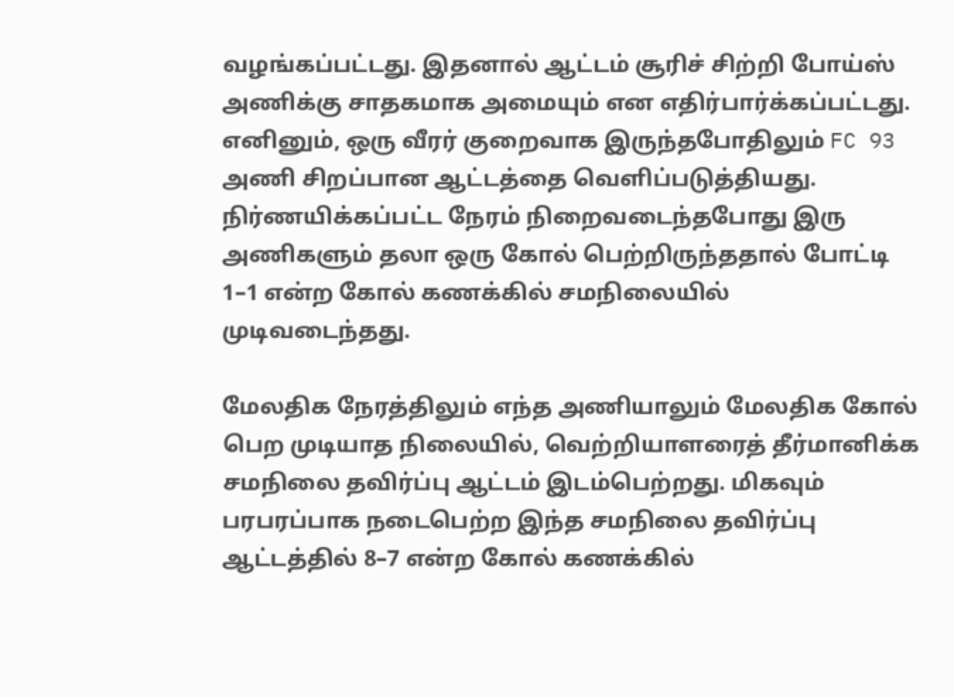வழங்கப்பட்டது. இதனால் ஆட்டம் சூரிச் சிற்றி போய்ஸ் அணிக்கு சாதகமாக அமையும் என எதிர்பார்க்கப்பட்டது. எனினும், ஒரு வீரர் குறைவாக இருந்தபோதிலும் FC 93 அணி சிறப்பான ஆட்டத்தை வெளிப்படுத்தியது. நிர்ணயிக்கப்பட்ட நேரம் நிறைவடைந்தபோது இரு அணிகளும் தலா ஒரு கோல் பெற்றிருந்ததால் போட்டி 1–1 என்ற கோல் கணக்கில் சமநிலையில் முடிவடைந்தது.

மேலதிக நேரத்திலும் எந்த அணியாலும் மேலதிக கோல் பெற முடியாத நிலையில், வெற்றியாளரைத் தீர்மானிக்க சமநிலை தவிர்ப்பு ஆட்டம் இடம்பெற்றது. மிகவும் பரபரப்பாக நடைபெற்ற இந்த சமநிலை தவிர்ப்பு ஆட்டத்தில் 8–7 என்ற கோல் கணக்கில்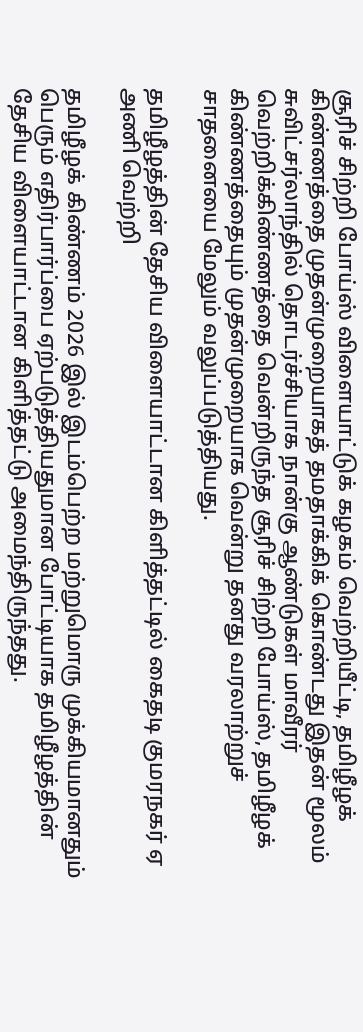சூரிச் சிற்றி போய்ஸ் விளையாட்டுக் கழகம் வெற்றியீட்டி, தமிழீழக் கிண்ணத்தை முதன்முறையாகத் தமதாக்கிக் கொண்டது இதன் மூலம் சுவிட்சர்லாந்தில் தொடர்ச்சியாக நான்கு ஆண்டுகள் மாவீரர் வெற்றிக்கிண்ணத்தை வென்றிருந்த சூரிச் சிற்றி போய்ஸ், தமிழீழக் கிண்ணத்தையும் முதன்முறையாக வென்று தனது வரலாற்றுச் சாதனையை மேலும் வலுப்படுத்தியது.

தமிழீழத்தின் தேசிய விளையாட்டான கிளித்தட்டில் கைதடி குமரநகர் ஏ அணி வெற்றி

தமிழீழக் கிண்ணம் 2026 இல் இடம்பெற்ற மற்றுமொரு முக்கியமானதும் பெரும் எதிர்பார்ப்பை ஏற்படுத்தியதுமான போட்டியாக தமிழீழத்தின் தேசிய விளையாட்டான கிளித்தட்டு அமைந்திருந்தது.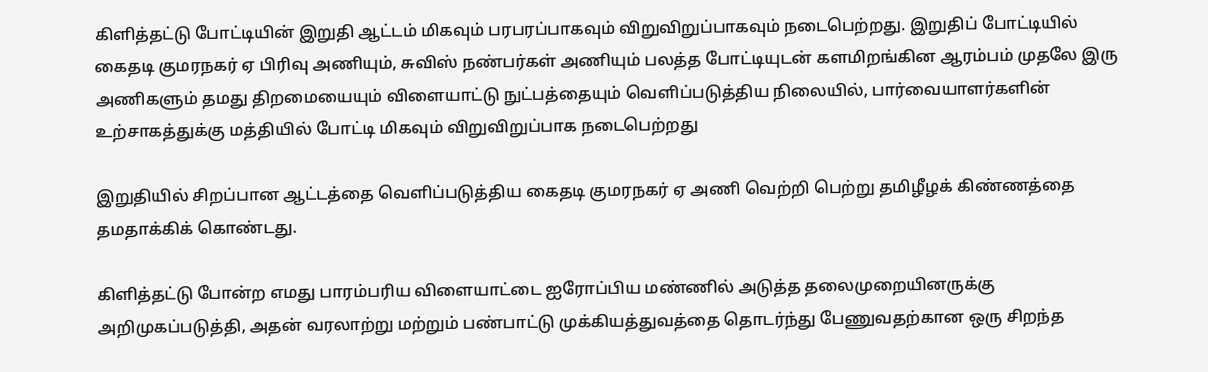கிளித்தட்டு போட்டியின் இறுதி ஆட்டம் மிகவும் பரபரப்பாகவும் விறுவிறுப்பாகவும் நடைபெற்றது. இறுதிப் போட்டியில் கைதடி குமரநகர் ஏ பிரிவு அணியும், சுவிஸ் நண்பர்கள் அணியும் பலத்த போட்டியுடன் களமிறங்கின ஆரம்பம் முதலே இரு அணிகளும் தமது திறமையையும் விளையாட்டு நுட்பத்தையும் வெளிப்படுத்திய நிலையில், பார்வையாளர்களின் உற்சாகத்துக்கு மத்தியில் போட்டி மிகவும் விறுவிறுப்பாக நடைபெற்றது

இறுதியில் சிறப்பான ஆட்டத்தை வெளிப்படுத்திய கைதடி குமரநகர் ஏ அணி வெற்றி பெற்று தமிழீழக் கிண்ணத்தை தமதாக்கிக் கொண்டது.

கிளித்தட்டு போன்ற எமது பாரம்பரிய விளையாட்டை ஐரோப்பிய மண்ணில் அடுத்த தலைமுறையினருக்கு அறிமுகப்படுத்தி, அதன் வரலாற்று மற்றும் பண்பாட்டு முக்கியத்துவத்தை தொடர்ந்து பேணுவதற்கான ஒரு சிறந்த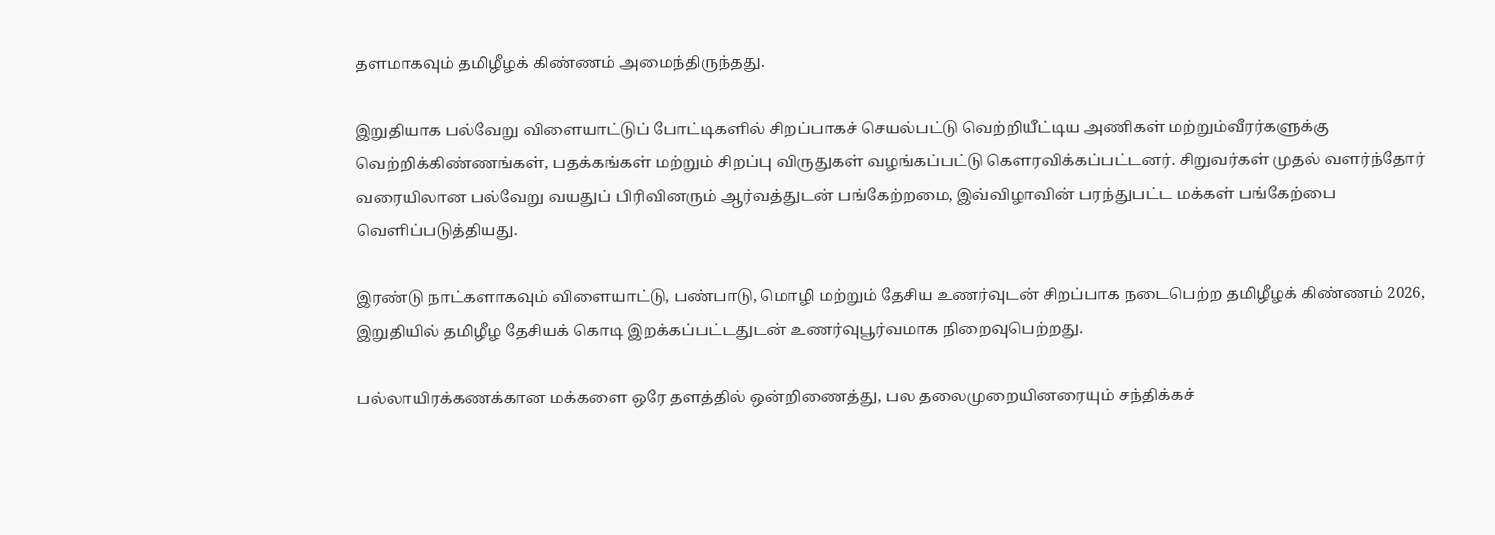தளமாகவும் தமிழீழக் கிண்ணம் அமைந்திருந்தது.

இறுதியாக பல்வேறு விளையாட்டுப் போட்டிகளில் சிறப்பாகச் செயல்பட்டு வெற்றியீட்டிய அணிகள் மற்றும்வீரர்களுக்கு வெற்றிக்கிண்ணங்கள், பதக்கங்கள் மற்றும் சிறப்பு விருதுகள் வழங்கப்பட்டு கௌரவிக்கப்பட்டனர். சிறுவர்கள் முதல் வளர்ந்தோர் வரையிலான பல்வேறு வயதுப் பிரிவினரும் ஆர்வத்துடன் பங்கேற்றமை, இவ்விழாவின் பரந்துபட்ட மக்கள் பங்கேற்பை வெளிப்படுத்தியது.

இரண்டு நாட்களாகவும் விளையாட்டு, பண்பாடு, மொழி மற்றும் தேசிய உணர்வுடன் சிறப்பாக நடைபெற்ற தமிழீழக் கிண்ணம் 2026, இறுதியில் தமிழீழ தேசியக் கொடி இறக்கப்பட்டதுடன் உணர்வுபூர்வமாக நிறைவுபெற்றது.

பல்லாயிரக்கணக்கான மக்களை ஒரே தளத்தில் ஒன்றிணைத்து, பல தலைமுறையினரையும் சந்திக்கச்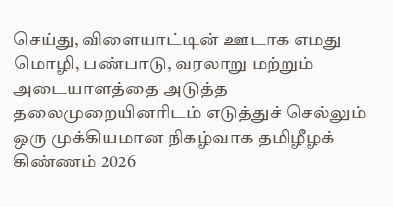செய்து, விளையாட்டின் ஊடாக எமது மொழி, பண்பாடு, வரலாறு மற்றும் அடையாளத்தை அடுத்த தலைமுறையினரிடம் எடுத்துச் செல்லும் ஒரு முக்கியமான நிகழ்வாக தமிழீழக் கிண்ணம் 2026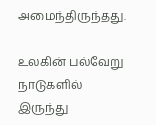அமைந்திருந்தது.

உலகின் பல்வேறு நாடுகளில் இருந்து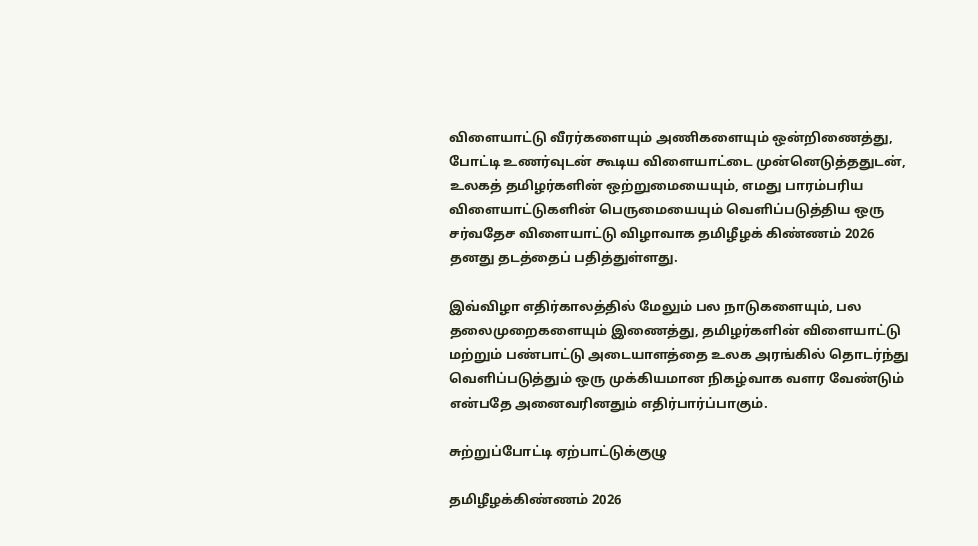விளையாட்டு வீரர்களையும் அணிகளையும் ஒன்றிணைத்து, போட்டி உணர்வுடன் கூடிய விளையாட்டை முன்னெடுத்ததுடன், உலகத் தமிழர்களின் ஒற்றுமையையும், எமது பாரம்பரிய விளையாட்டுகளின் பெருமையையும் வெளிப்படுத்திய ஒரு சர்வதேச விளையாட்டு விழாவாக தமிழீழக் கிண்ணம் 2026 தனது தடத்தைப் பதித்துள்ளது.

இவ்விழா எதிர்காலத்தில் மேலும் பல நாடுகளையும், பல தலைமுறைகளையும் இணைத்து, தமிழர்களின் விளையாட்டு மற்றும் பண்பாட்டு அடையாளத்தை உலக அரங்கில் தொடர்ந்து வெளிப்படுத்தும் ஒரு முக்கியமான நிகழ்வாக வளர வேண்டும் என்பதே அனைவரினதும் எதிர்பார்ப்பாகும்.

சுற்றுப்போட்டி ஏற்பாட்டுக்குழு

தமிழீழக்கிண்ணம் 2026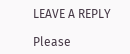LEAVE A REPLY

Please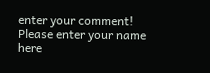enter your comment!
Please enter your name here